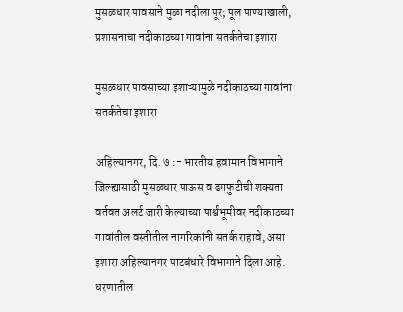मुसळधार पावसाने मुळा नदीला पूर; पूल पाण्याखाली, प्रशासनाचा नदीकाठच्या गावांना सतर्कतेचा इशारा

मुसळधार पावसाच्या इशाऱ्यामुळे नदीकाठच्या गावांना सतर्कतेचा इशारा

अहिल्यानगर, दि. ७ :- भारतीय हवामान विभागाने जिल्ह्यासाठी मुसळधार पाऊस व ढगफुटीची शक्यता वर्तवत अलर्ट जारी केल्याच्या पार्श्वभूमीवर नदीकाठच्या गावांतील वस्तीतील नागरिकांनी सतर्क राहावे, असा इशारा अहिल्यानगर पाटबंधारे विभागाने दिला आहे. धरणातील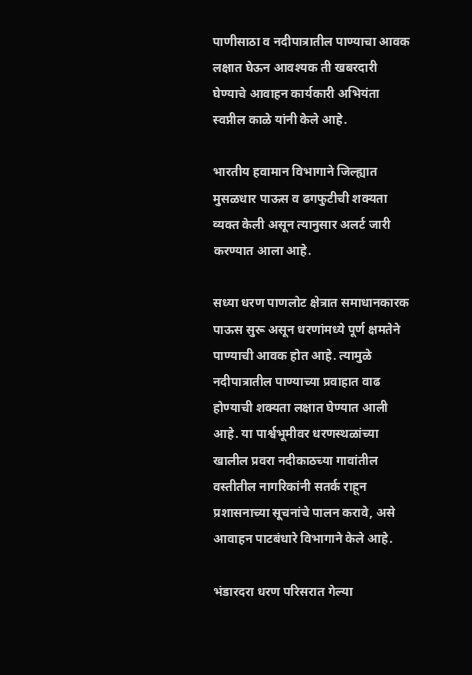पाणीसाठा व नदीपात्रातील पाण्याचा आवक लक्षात घेऊन आवश्यक ती खबरदारी घेण्याचे आवाहन कार्यकारी अभियंता स्वप्नील काळे यांनी केले आहे.

भारतीय हवामान विभागाने जिल्ह्यात मुसळधार पाऊस व ढगफुटीची शक्यता व्यक्त केली असून त्यानुसार अलर्ट जारी करण्यात आला आहे.

सध्या धरण पाणलोट क्षेत्रात समाधानकारक पाऊस सुरू असून धरणांमध्ये पूर्ण क्षमतेने पाण्याची आवक होत आहे. त्यामुळे नदीपात्रातील पाण्याच्या प्रवाहात वाढ होण्याची शक्यता लक्षात घेण्यात आली आहे. या पार्श्वभूमीवर धरणस्थळांच्या खालील प्रवरा नदीकाठच्या गावांतील वस्तीतील नागरिकांनी सतर्क राहून प्रशासनाच्या सूचनांचे पालन करावे, असे आवाहन पाटबंधारे विभागाने केले आहे.

भंडारदरा धरण परिसरात गेल्या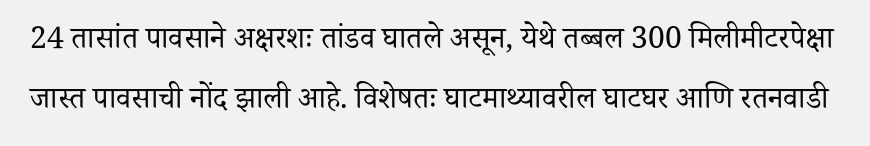24 तासांत पावसाने अक्षरशः तांडव घातले असून, येथे तब्बल 300 मिलीमीटरपेक्षा जास्त पावसाची नोंद झाली आहे. विशेषतः घाटमाथ्यावरील घाटघर आणि रतनवाडी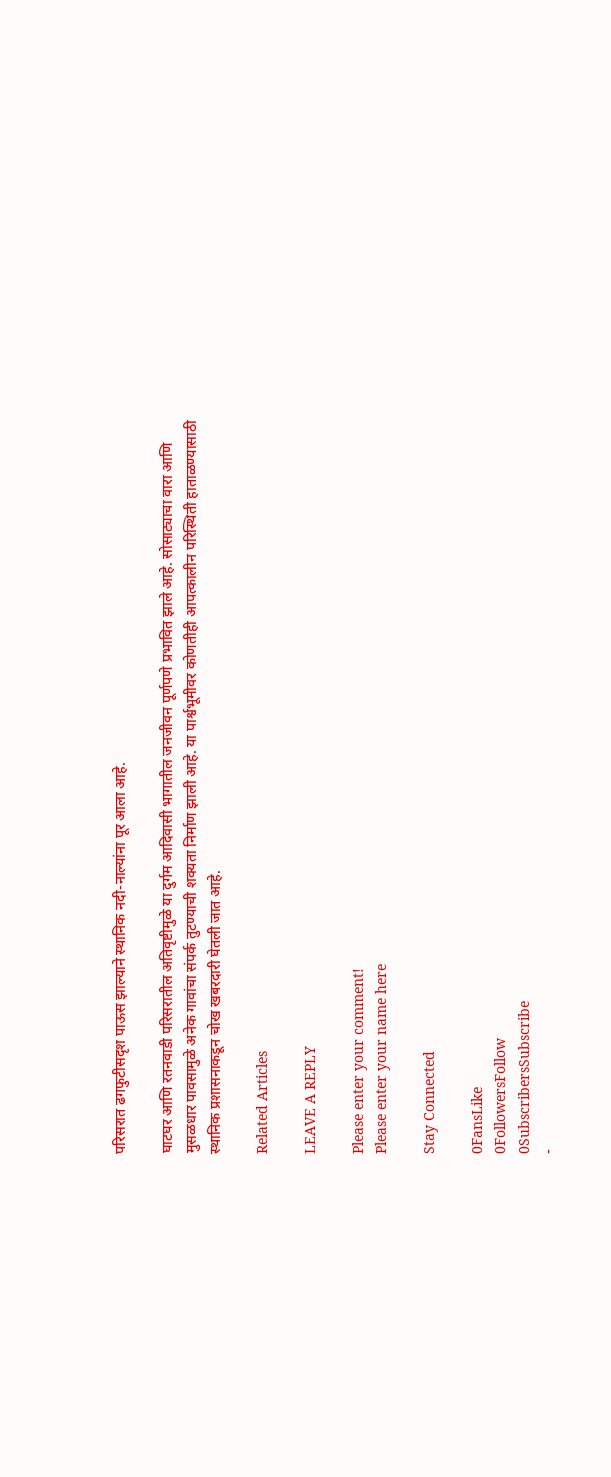परिसरात ढगफुटीसदृश पाऊस झाल्याने स्थानिक नदी-नाल्यांना पूर आला आहे.

घाटघर आणि रतनवाडी परिसरातील अतिवृष्टीमुळे या दुर्गम आदिवासी भागातील जनजीवन पूर्णपणे प्रभावित झाले आहे. सोसाट्याचा वारा आणि मुसळधार पावसामुळे अनेक गावांचा संपर्क तुटण्याची शक्यता निर्माण झाली आहे. या पार्श्वभूमीवर कोणतीही आपत्कालीन परिस्थिती हाताळण्यासाठी स्थानिक प्रशासनाकडून चोख खबरदारी घेतली जात आहे.

Related Articles

LEAVE A REPLY

Please enter your comment!
Please enter your name here

Stay Connected

0FansLike
0FollowersFollow
0SubscribersSubscribe
-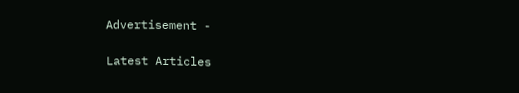Advertisement -

Latest Articles